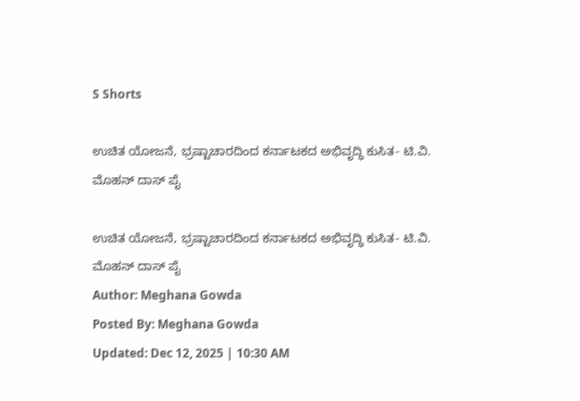S Shorts

ಉಚಿತ ಯೋಜನೆ, ಭ್ರಷ್ಟಾಚಾರದಿಂದ ಕರ್ನಾಟಕದ ಅಭಿವೃದ್ಧಿ ಕುಸಿತ- ಟಿ.ವಿ. ಮೊಹನ್ ದಾಸ್ ಪೈ

ಉಚಿತ ಯೋಜನೆ, ಭ್ರಷ್ಟಾಚಾರದಿಂದ ಕರ್ನಾಟಕದ ಅಭಿವೃದ್ಧಿ ಕುಸಿತ- ಟಿ.ವಿ. ಮೊಹನ್ ದಾಸ್ ಪೈ
Author: Meghana Gowda
Posted By: Meghana Gowda
Updated: Dec 12, 2025 | 10:30 AM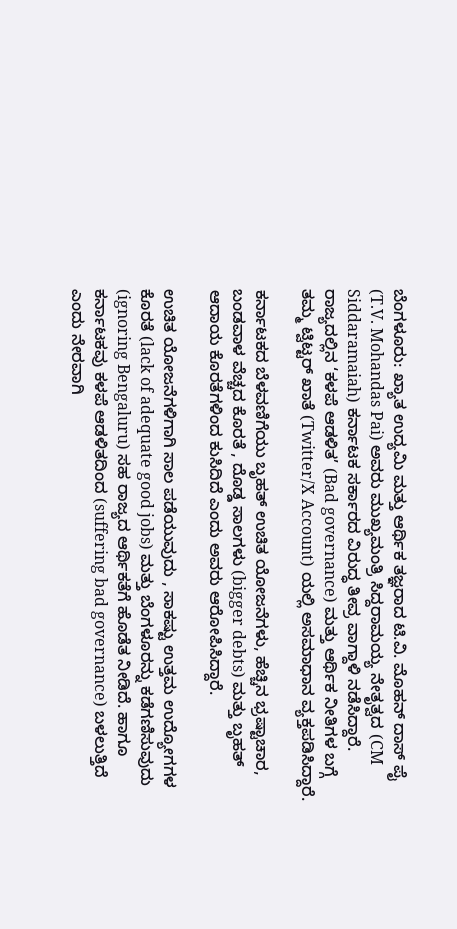ಬೆಂಗಳೂರು: ಖ್ಯಾತ ಉದ್ಯಮಿ ಮತ್ತು ಆರ್ಥಿಕ ತಜ್ಞರಾದ ಟಿ.ವಿ. ಮೊಹನ್ ದಾಸ್ ಪೈ (T.V. Mohandas Pai) ಅವರು ಮುಖ್ಯಮಂತ್ರಿ ಸಿದ್ದರಾಮಯ್ಯ ನೇತೃತ್ವದ (CM Siddaramaiah) ಕರ್ನಾಟಕ ಸರ್ಕಾರದ ವಿರುದ್ಧ ತೀವ್ರ ವಾಗ್ದಾಳಿ ನಡೆಸಿದ್ದಾರೆ. ರಾಜ್ಯದಲ್ಲಿನ ‘ಕಳಪೆ ಆಡಳಿತ’ (Bad governance) ಮತ್ತು ಆರ್ಥಿಕ ನೀತಿಗಳ ಬಗ್ಗೆ ತಮ್ಮ ಟ್ವಿಟ್ಟರ್ ಖಾತೆ (Twitter/X Account) ಯಲ್ಲಿ ಅಸಮಾಧಾನ ವ್ಯಕ್ತಪಡಿಸಿದ್ದಾರೆ.

ಕರ್ನಾಟಕದ ಬೆಳವಣಿಗೆಯು ಬೃಹತ್ ಉಚಿತ ಯೋಜನೆಗಳು, ಹೆಚ್ಚಿನ ಭ್ರಷ್ಟಾಚಾರ, ಬಂಡವಾಳ ವೆಚ್ಚದ ಕೊರತೆ , ದೊಡ್ಡ ಸಾಲಗಳು (bigger debts) ಮತ್ತು ಬೃಹತ್ ಆದಾಯ ಕೊರತೆಗಳಿಂದ ಕುಸಿದಿದೆ ಎಂದು ಅವರು ಆರೋಪಿಸಿದ್ದಾರೆ.

ಉಚಿತ ಯೋಜನೆಗಳಿಗಾಗಿ ಸಾಲ ಪಡೆಯುವುದು , ಸಾಕಷ್ಟು ಉತ್ತಮ ಉದ್ಯೋಗಗಳ ಕೊರತೆ (lack of adequate good jobs) ಮತ್ತು ಬೆಂಗಳೂರನ್ನು ಕಡೆಗಣಿಸುವುದು (ignoring Bengaluru) ಸಹ ರಾಜ್ಯದ ಆರ್ಥಿಕತೆಗೆ ಹೊಡೆತ ನೀಡಿದೆ. ಹಾಗೂ ಕರ್ನಾಟಕವು ಕಳಪೆ ಆಡಳಿತದಿಂದ (suffering bad governance) ಬಳಲುತ್ತಿದೆ ಎಂದು ನೇರವಾಗಿ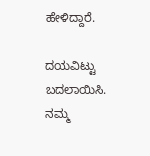ಹೇಳಿದ್ದಾರೆ.

ದಯವಿಟ್ಟು ಬದಲಾಯಿಸಿ. ನಮ್ಮ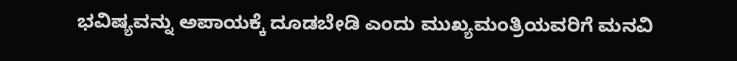ಭವಿಷ್ಯವನ್ನು ಅಪಾಯಕ್ಕೆ ದೂಡಬೇಡಿ ಎಂದು ಮುಖ್ಯಮಂತ್ರಿಯವರಿಗೆ ಮನವಿ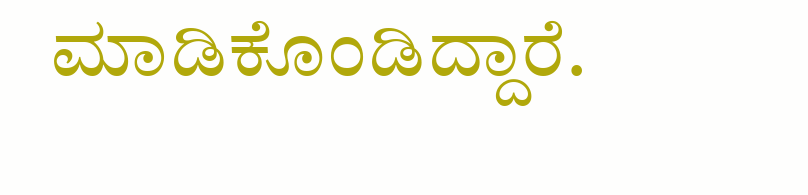ಮಾಡಿಕೊಂಡಿದ್ದಾರೆ.